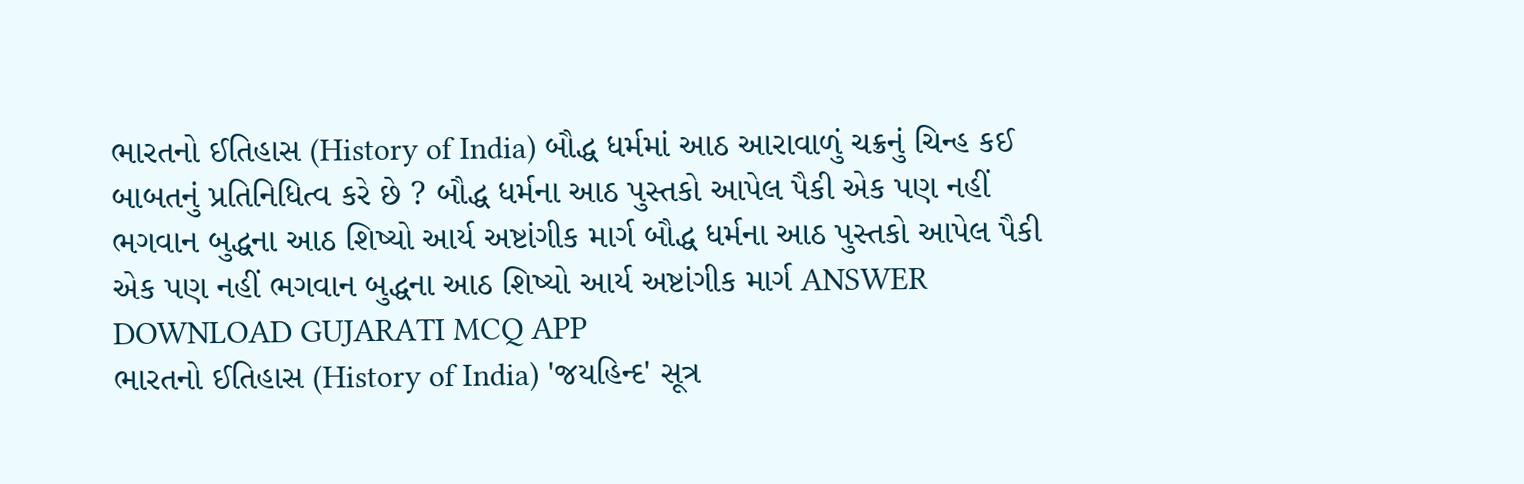ભારતનો ઈતિહાસ (History of India) બૌદ્ધ ધર્મમાં આઠ આરાવાળું ચક્રનું ચિન્હ કઈ બાબતનું પ્રતિનિધિત્વ કરે છે ? બૌદ્ધ ધર્મના આઠ પુસ્તકો આપેલ પૈકી એક પણ નહીં ભગવાન બુદ્ધના આઠ શિષ્યો આર્ય અષ્ટાંગીક માર્ગ બૌદ્ધ ધર્મના આઠ પુસ્તકો આપેલ પૈકી એક પણ નહીં ભગવાન બુદ્ધના આઠ શિષ્યો આર્ય અષ્ટાંગીક માર્ગ ANSWER DOWNLOAD GUJARATI MCQ APP
ભારતનો ઈતિહાસ (History of India) 'જયહિન્દ' સૂત્ર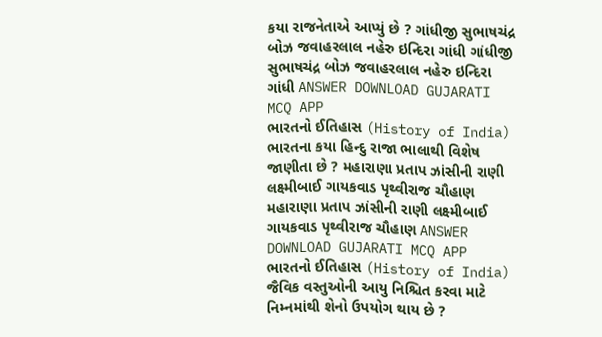કયા રાજનેતાએ આપ્યું છે ? ગાંધીજી સુભાષચંદ્ર બોઝ જવાહરલાલ નહેરુ ઇન્દિરા ગાંધી ગાંધીજી સુભાષચંદ્ર બોઝ જવાહરલાલ નહેરુ ઇન્દિરા ગાંધી ANSWER DOWNLOAD GUJARATI MCQ APP
ભારતનો ઈતિહાસ (History of India) ભારતના કયા હિન્દુ રાજા ભાલાથી વિશેષ જાણીતા છે ? મહારાણા પ્રતાપ ઝાંસીની રાણી લક્ષ્મીબાઈ ગાયકવાડ પૃથ્વીરાજ ચૌહાણ મહારાણા પ્રતાપ ઝાંસીની રાણી લક્ષ્મીબાઈ ગાયકવાડ પૃથ્વીરાજ ચૌહાણ ANSWER DOWNLOAD GUJARATI MCQ APP
ભારતનો ઈતિહાસ (History of India) જૈવિક વસ્તુઓની આયુ નિશ્ચિત કરવા માટે નિમ્નમાંથી શેનો ઉપયોગ થાય છે ?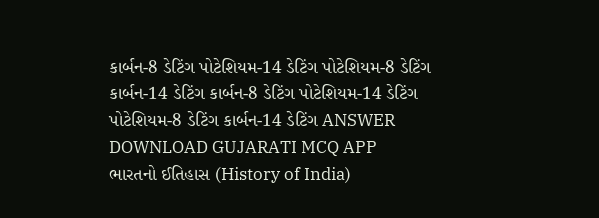કાર્બન-8 ડેટિંગ પોટેશિયમ-14 ડેટિંગ પોટેશિયમ-8 ડેટિંગ કાર્બન-14 ડેટિંગ કાર્બન-8 ડેટિંગ પોટેશિયમ-14 ડેટિંગ પોટેશિયમ-8 ડેટિંગ કાર્બન-14 ડેટિંગ ANSWER DOWNLOAD GUJARATI MCQ APP
ભારતનો ઈતિહાસ (History of India)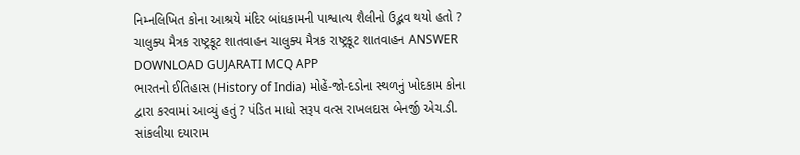નિમ્નલિખિત કોના આશ્રયે મંદિર બાંધકામની પાશ્વાત્ય શૈલીનો ઉદ્ભવ થયો હતો ? ચાલુક્ય મૈત્રક રાષ્ટ્રકૂટ શાતવાહન ચાલુક્ય મૈત્રક રાષ્ટ્રકૂટ શાતવાહન ANSWER DOWNLOAD GUJARATI MCQ APP
ભારતનો ઈતિહાસ (History of India) મોહેં-જો-દડોના સ્થળનું ખોદકામ કોના દ્વારા કરવામાં આવ્યું હતું ? પંડિત માધો સરૂપ વત્સ રાખલદાસ બેનર્જી એચ.ડી. સાંકલીયા દયારામ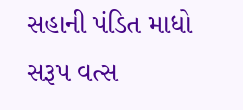સહાની પંડિત માધો સરૂપ વત્સ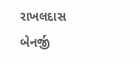રાખલદાસ બેનર્જી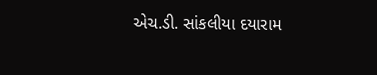એચ.ડી. સાંકલીયા દયારામ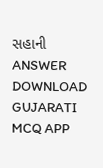સહાની ANSWER DOWNLOAD GUJARATI MCQ APP